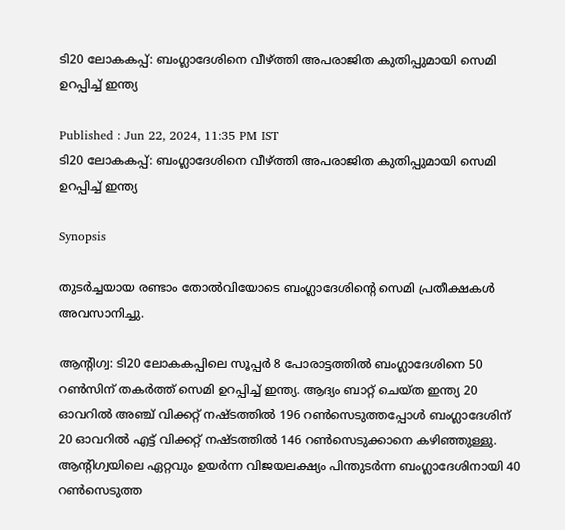ടി20 ലോകകപ്പ്: ബംഗ്ലാദേശിനെ വീഴ്ത്തി അപരാജിത കുതിപ്പുമായി സെമി ഉറപ്പിച്ച് ഇന്ത്യ

Published : Jun 22, 2024, 11:35 PM IST
ടി20 ലോകകപ്പ്: ബംഗ്ലാദേശിനെ വീഴ്ത്തി അപരാജിത കുതിപ്പുമായി സെമി ഉറപ്പിച്ച് ഇന്ത്യ

Synopsis

തുടര്‍ച്ചയായ രണ്ടാം തോല്‍വിയോടെ ബംഗ്ലാദേശിന്‍റെ സെമി പ്രതീക്ഷകള്‍ അവസാനിച്ചു.

ആന്‍റിഗ്വ: ടി20 ലോകകപ്പിലെ സൂപ്പര്‍ 8 പോരാട്ടത്തില്‍ ബംഗ്ലാദേശിനെ 50 റണ്‍സിന് തകര്‍ത്ത് സെമി ഉറപ്പിച്ച് ഇന്ത്യ. ആദ്യം ബാറ്റ് ചെയ്ത ഇന്ത്യ 20 ഓവറില്‍ അഞ്ച് വിക്കറ്റ് നഷ്ടത്തില്‍ 196 റണ്‍സെടുത്തപ്പോള്‍ ബംഗ്ലാദേശിന് 20 ഓവറില്‍ എട്ട് വിക്കറ്റ് നഷ്ടത്തില്‍ 146 റണ്‍സെടുക്കാനെ കഴിഞ്ഞുള്ളു.  ആന്‍റിഗ്വയിലെ ഏറ്റവും ഉയര്‍ന്ന വിജയലക്ഷ്യം പിന്തുടര്‍ന്ന ബംഗ്ലാദേശിനായി 40 റണ്‍സെടുത്ത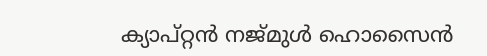ക്യാപ്റ്റന്‍ നജ്മുള്‍ ഹൊസൈന്‍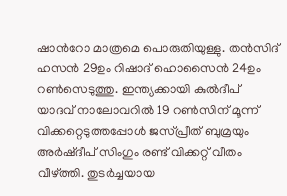ഷാന്‍റോ മാത്രമെ പൊരുതിയുള്ളു. തന്‍സിദ് ഹസന്‍ 29ഉം റിഷാദ് ഹൊസൈൻ 24ഉം റണ്‍സെടുത്തു. ഇന്ത്യക്കായി കുല്‍ദീപ് യാദവ് നാലോവറില്‍ 19 റണ്‍സിന് മൂന്ന് വിക്കറ്റെടുത്തപ്പോള്‍ ജസ്പ്രീത് ബുമ്രയും അര്‍ഷ്ദീപ് സിംഗും രണ്ട് വിക്കറ്റ് വീതം വീഴ്ത്തി. തുടര്‍ച്ചയായ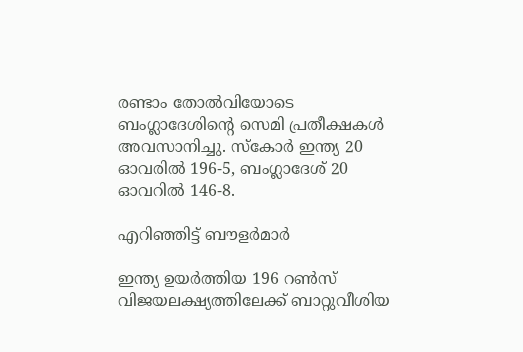രണ്ടാം തോല്‍വിയോടെ ബംഗ്ലാദേശിന്‍റെ സെമി പ്രതീക്ഷകള്‍ അവസാനിച്ചു. സ്കോര്‍ ഇന്ത്യ 20 ഓവരില്‍ 196-5, ബംഗ്ലാദേശ് 20 ഓവറില്‍ 146-8.

എറിഞ്ഞിട്ട് ബൗളര്‍മാര്‍

ഇന്ത്യ ഉയര്‍ത്തിയ 196 റണ്‍സ് വിജയലക്ഷ്യത്തിലേക്ക് ബാറ്റുവീശിയ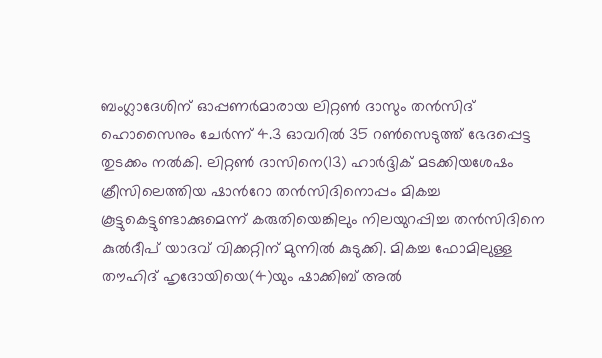ബംഗ്ലാദേശിന് ഓപ്പണര്‍മാരായ ലിറ്റണ്‍ ദാസും തന്‍സിദ് ഹൊസൈനും ചേര്‍ന്ന് 4.3 ഓവറില്‍ 35 റണ്‍സെടുത്ത് ഭേദപ്പെട്ട തുടക്കം നല്‍കി. ലിറ്റണ്‍ ദാസിനെ(13) ഹാര്‍ദ്ദിക് മടക്കിയശേഷം ക്രീസിലെത്തിയ ഷാന്‍റോ തന്‍സിദിനൊപ്പം മികച്ച കൂട്ടുകെട്ടുണ്ടാക്കുമെന്ന് കരുതിയെങ്കിലും നിലയുറപ്പിച്ച തന്‍സിദിനെ കുല്‍ദീപ് യാദവ് വിക്കറ്റിന് മുന്നില്‍ കുടുക്കി. മികച്ച ഫോമിലുള്ള തൗഹിദ് ഹൃദോയിയെ(4)യും ഷാക്കിബ് അല്‍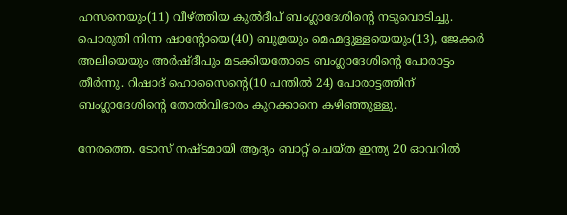ഹസനെയും(11) വീഴ്ത്തിയ കുല്‍ദീപ് ബംഗ്ലാദേശിന്‍റെ നടുവൊടിച്ചു. പൊരുതി നിന്ന ഷാന്‍റോയെ(40) ബുമ്രയും മെഹ്മദ്ദുള്ളയെയും(13), ജേക്കര്‍ അലിയെയും അര്‍ഷ്ദീപും മടക്കിയതോടെ ബംഗ്ലാദേശിന്‍റെ പോരാട്ടം തീര്‍ന്നു. റിഷാദ് ഹൊസൈന്‍റെ(10 പന്തില്‍ 24) പോരാട്ടത്തിന് ബംഗ്ലാദേശിന്‍റെ തോല്‍വിഭാരം കുറക്കാനെ കഴിഞ്ഞുള്ളു.

നേരത്തെ. ടോസ് നഷ്ടമായി ആദ്യം ബാറ്റ് ചെയ്ത ഇന്ത്യ 20 ഓവറില്‍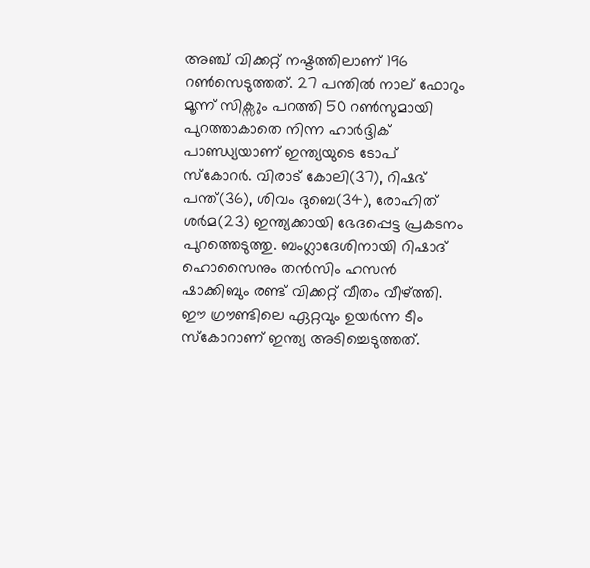അഞ്ച് വിക്കറ്റ് നഷ്ടത്തിലാണ് 196 റണ്‍സെടുത്തത്. 27 പന്തില്‍ നാല് ഫോറും മൂന്ന് സിക്സും പറത്തി 50 റണ്‍സുമായി പുറത്താകാതെ നിന്ന ഹാര്‍ദ്ദിക് പാണ്ഡ്യയാണ് ഇന്ത്യയുടെ ടോപ് സ്കോറര്‍. വിരാട് കോലി(37), റിഷഭ് പന്ത്(36), ശിവം ദുബെ(34), രോഹിത് ശര്‍മ(23) ഇന്ത്യക്കായി ഭേദപ്പെട്ട പ്രകടനം പുറത്തെടുത്തു. ബംഗ്ലാദേശിനായി റിഷാദ് ഹൊസൈനും തന്‍സിം ഹസന്‍ ഷാക്കിബും രണ്ട് വിക്കറ്റ് വീതം വീഴ്ത്തി. ഈ ഗ്രൗണ്ടിലെ ഏറ്റവും ഉയര്‍ന്ന ടീം സ്കോറാണ് ഇന്ത്യ അടിച്ചെടുത്തത്.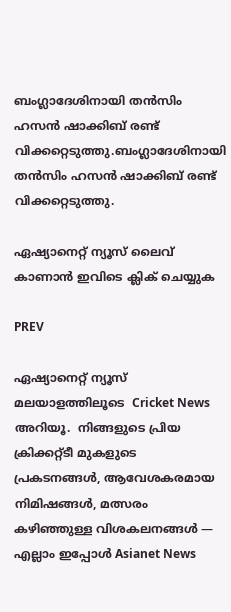ബംഗ്ലാദേശിനായി തന്‍സിം ഹസന്‍ ഷാക്കിബ് രണ്ട് വിക്കറ്റെടുത്തു.ബംഗ്ലാദേശിനായി തന്‍സിം ഹസന്‍ ഷാക്കിബ് രണ്ട് വിക്കറ്റെടുത്തു.

ഏഷ്യാനെറ്റ് ന്യൂസ് ലൈവ് കാണാന്‍ ഇവിടെ ക്ലിക് ചെയ്യുക

PREV

ഏഷ്യാനെറ്റ് ന്യൂസ് മലയാളത്തിലൂടെ  Cricket News അറിയൂ.  നിങ്ങളുടെ പ്രിയ ക്രിക്കറ്റ്ടീ മുകളുടെ പ്രകടനങ്ങൾ, ആവേശകരമായ നിമിഷങ്ങൾ, മത്സരം കഴിഞ്ഞുള്ള വിശകലനങ്ങൾ — എല്ലാം ഇപ്പോൾ Asianet News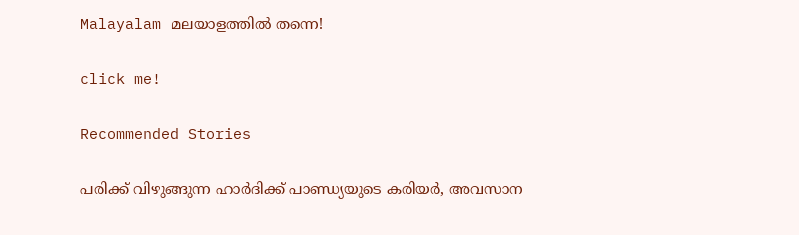Malayalam മലയാളത്തിൽ തന്നെ!

click me!

Recommended Stories

പരിക്ക് വിഴുങ്ങുന്ന ഹാർദിക്ക് പാണ്ഡ്യയുടെ കരിയര്‍, അവസാന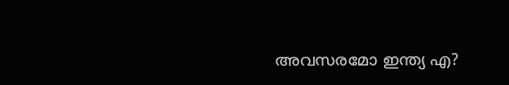അവസരമോ ഇന്ത്യ എ?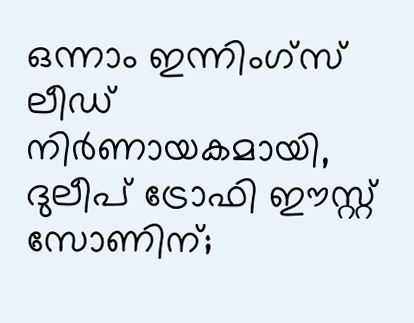ഒന്നാം ഇന്നിംഗ്‌സ് ലീഡ് നിര്‍ണായകമായി, ദുലീപ് ട്രോഫി ഈസ്റ്റ് സോണിന്;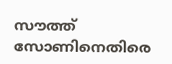സൗത്ത് സോണിനെതിരെ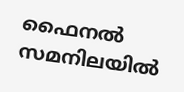ഫൈനല്‍ സമനിലയില്‍